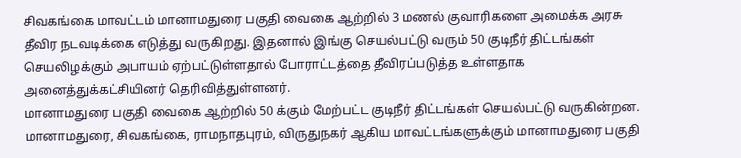சிவகங்கை மாவட்டம் மானாமதுரை பகுதி வைகை ஆற்றில் 3 மணல் குவாரிகளை அமைக்க அரசு தீவிர நடவடிக்கை எடுத்து வருகிறது. இதனால் இங்கு செயல்பட்டு வரும் 50 குடிநீர் திட்டங்கள் செயலிழக்கும் அபாயம் ஏற்பட்டுள்ளதால் போராட்டத்தை தீவிரப்படுத்த உள்ளதாக அனைத்துக்கட்சியினர் தெரிவித்துள்ளனர்.
மானாமதுரை பகுதி வைகை ஆற்றில் 50 க்கும் மேற்பட்ட குடிநீர் திட்டங்கள் செயல்பட்டு வருகின்றன. மானாமதுரை, சிவகங்கை, ராமநாதபுரம், விருதுநகர் ஆகிய மாவட்டங்களுக்கும் மானாமதுரை பகுதி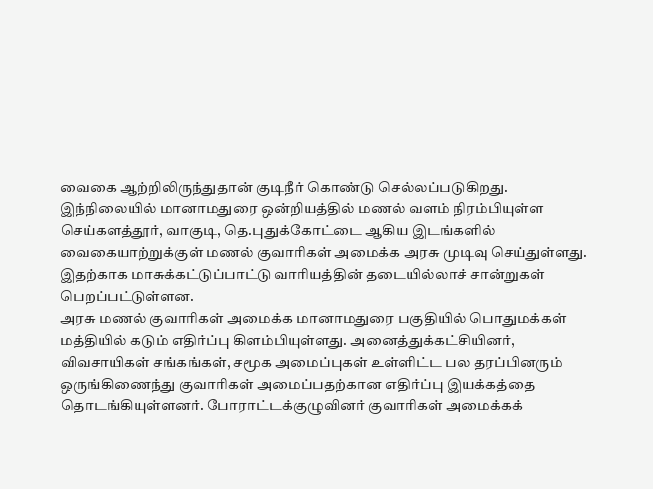வைகை ஆற்றிலிருந்துதான் குடிநீர் கொண்டு செல்லப்படுகிறது. இந்நிலையில் மானாமதுரை ஒன்றியத்தில் மணல் வளம் நிரம்பியுள்ள செய்களத்தூர், வாகுடி, தெ.புதுக்கோட்டை ஆகிய இடங்களில் வைகையாற்றுக்குள் மணல் குவாரிகள் அமைக்க அரசு முடிவு செய்துள்ளது. இதற்காக மாசுக்கட்டுப்பாட்டு வாரியத்தின் தடையில்லாச் சான்றுகள் பெறப்பட்டுள்ளன.
அரசு மணல் குவாரிகள் அமைக்க மானாமதுரை பகுதியில் பொதுமக்கள் மத்தியில் கடும் எதிர்ப்பு கிளம்பியுள்ளது. அனைத்துக்கட்சியினர், விவசாயிகள் சங்கங்கள், சமூக அமைப்புகள் உள்ளிட்ட பல தரப்பினரும் ஒருங்கிணைந்து குவாரிகள் அமைப்பதற்கான எதிர்ப்பு இயக்கத்தை தொடங்கியுள்ளனர். போராட்டக்குழுவினர் குவாரிகள் அமைக்கக்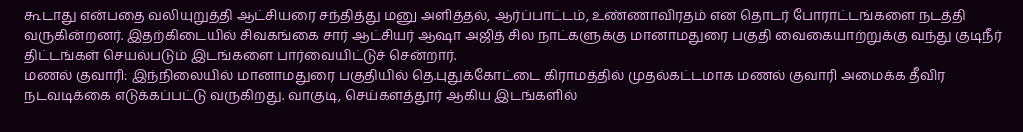கூடாது என்பதை வலியுறுத்தி ஆட்சியரை சந்தித்து மனு அளித்தல், ஆர்ப்பாட்டம், உண்ணாவிரதம் என தொடர் போராட்டங்களை நடத்தி வருகின்றனர். இதற்கிடையில் சிவகங்கை சார் ஆட்சியர் ஆஷா அஜித் சில நாட்களுக்கு மானாமதுரை பகுதி வைகையாற்றுக்கு வந்து குடிநீர் திட்டங்கள் செயல்படும் இடங்களை பார்வையிட்டுச் சென்றார்.
மணல் குவாரி: இந்நிலையில் மானாமதுரை பகுதியில் தெ.புதுக்கோட்டை கிராமத்தில் முதல்கட்டமாக மணல் குவாரி அமைக்க தீவிர நடவடிக்கை எடுக்கப்பட்டு வருகிறது. வாகுடி, செய்களத்தூர் ஆகிய இடங்களில்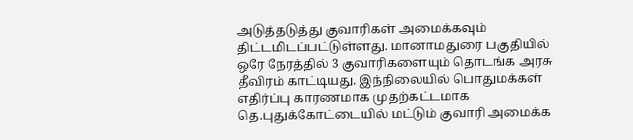அடுத்தடுத்து குவாரிகள் அமைக்கவும் திட்டமிடப்பட்டுள்ளது. மானாமதுரை பகுதியில் ஒரே நேரத்தில் 3 குவாரிகளையும் தொடங்க அரசு தீவிரம் காட்டியது. இந்நிலையில் பொதுமக்கள் எதிர்ப்பு காரணமாக முதற்கட்டமாக தெ.புதுக்கோட்டையில் மட்டும் குவாரி அமைக்க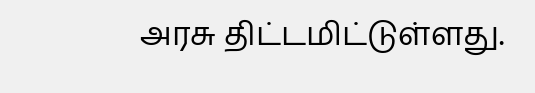அரசு திட்டமிட்டுள்ளது.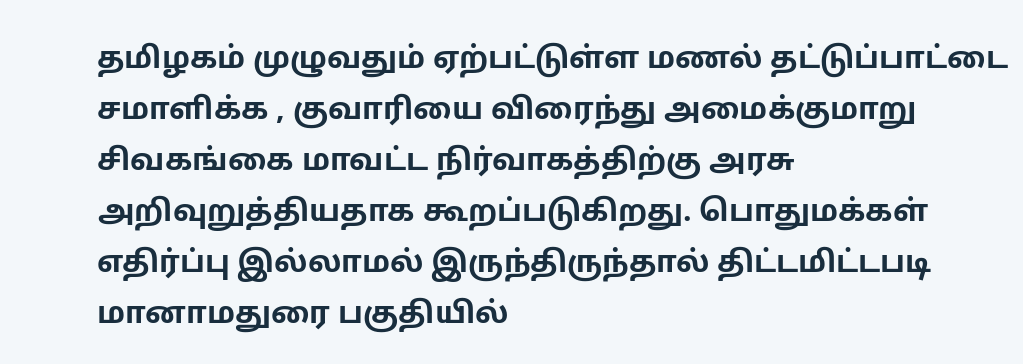தமிழகம் முழுவதும் ஏற்பட்டுள்ள மணல் தட்டுப்பாட்டை சமாளிக்க , குவாரியை விரைந்து அமைக்குமாறு சிவகங்கை மாவட்ட நிர்வாகத்திற்கு அரசு அறிவுறுத்தியதாக கூறப்படுகிறது. பொதுமக்கள் எதிர்ப்பு இல்லாமல் இருந்திருந்தால் திட்டமிட்டபடி மானாமதுரை பகுதியில்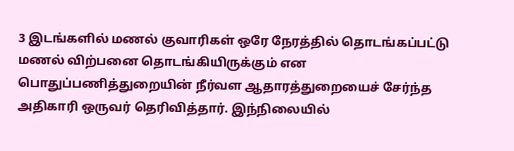3 இடங்களில் மணல் குவாரிகள் ஒரே நேரத்தில் தொடங்கப்பட்டு மணல் விற்பனை தொடங்கியிருக்கும் என பொதுப்பணித்துறையின் நீர்வள ஆதாரத்துறையைச் சேர்ந்த அதிகாரி ஒருவர் தெரிவித்தார். இந்நிலையில்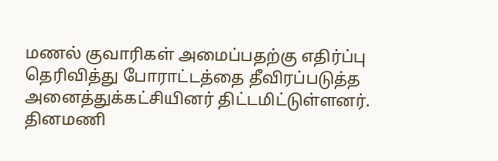மணல் குவாரிகள் அமைப்பதற்கு எதிர்ப்பு தெரிவித்து போராட்டத்தை தீவிரப்படுத்த அனைத்துக்கட்சியினர் திட்டமிட்டுள்ளனர்.
தினமணி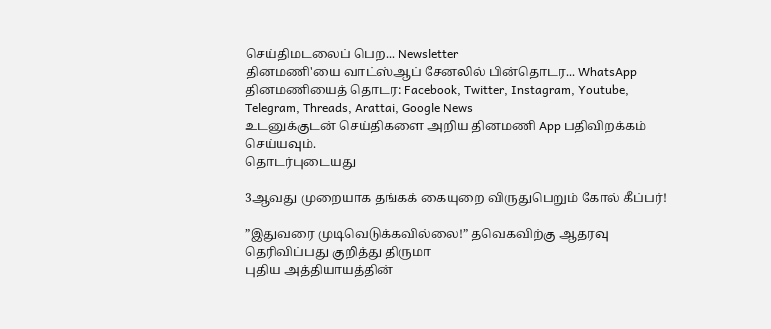செய்திமடலைப் பெற... Newsletter
தினமணி'யை வாட்ஸ்ஆப் சேனலில் பின்தொடர... WhatsApp
தினமணியைத் தொடர: Facebook, Twitter, Instagram, Youtube, Telegram, Threads, Arattai, Google News
உடனுக்குடன் செய்திகளை அறிய தினமணி App பதிவிறக்கம் செய்யவும்.
தொடர்புடையது

3ஆவது முறையாக தங்கக் கையுறை விருதுபெறும் கோல் கீப்பர்!

”இதுவரை முடிவெடுக்கவில்லை!” தவெகவிற்கு ஆதரவு தெரிவிப்பது குறித்து திருமா
புதிய அத்தியாயத்தின்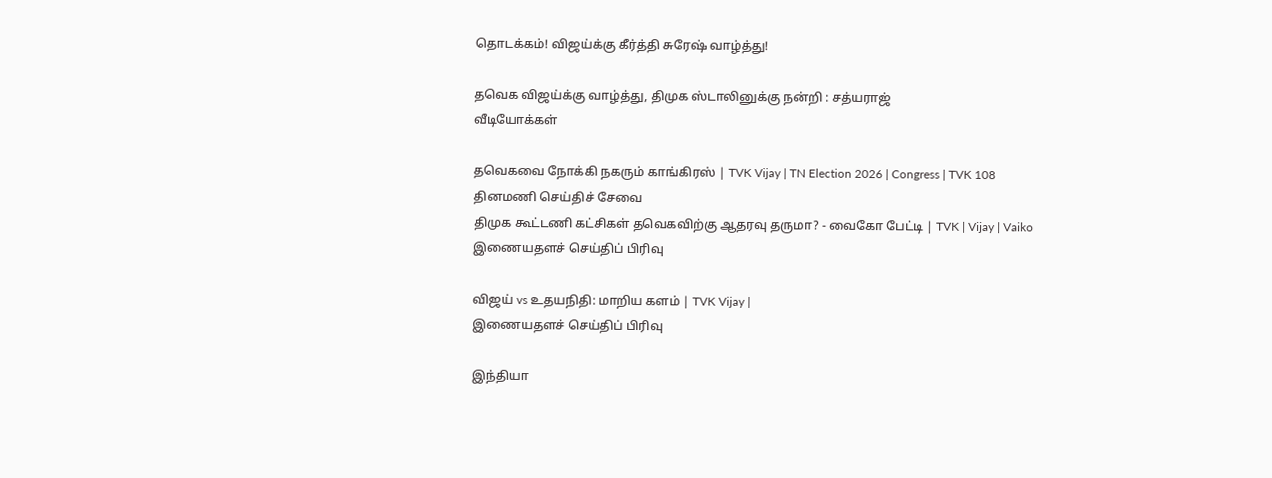தொடக்கம்! விஜய்க்கு கீர்த்தி சுரேஷ் வாழ்த்து!

தவெக விஜய்க்கு வாழ்த்து, திமுக ஸ்டாலினுக்கு நன்றி : சத்யராஜ்
வீடியோக்கள்

தவெகவை நோக்கி நகரும் காங்கிரஸ் | TVK Vijay | TN Election 2026 | Congress | TVK 108
தினமணி செய்திச் சேவை
திமுக கூட்டணி கட்சிகள் தவெகவிற்கு ஆதரவு தருமா? - வைகோ பேட்டி | TVK | Vijay | Vaiko
இணையதளச் செய்திப் பிரிவு

விஜய் vs உதயநிதி: மாறிய களம் | TVK Vijay |
இணையதளச் செய்திப் பிரிவு

இந்தியா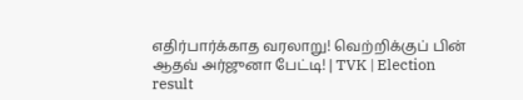எதிர்பார்க்காத வரலாறு! வெற்றிக்குப் பின் ஆதவ் அர்ஜுனா பேட்டி! | TVK | Election result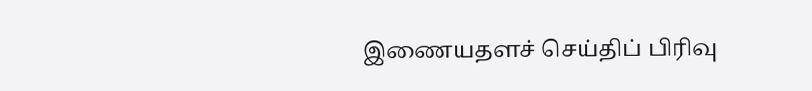இணையதளச் செய்திப் பிரிவு